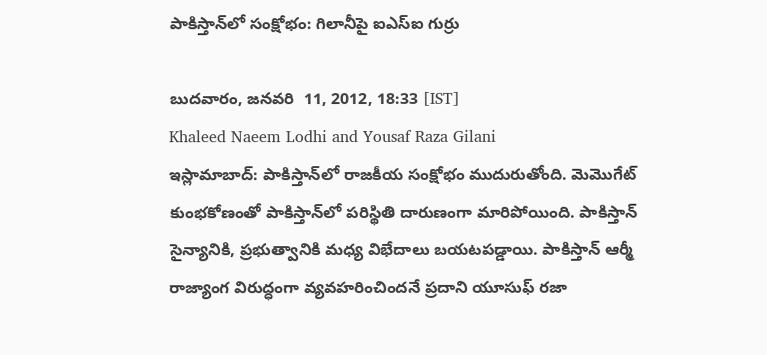పాకిస్తాన్‌లో సంక్షోభం: గిలానీపై ఐఎస్ఐ గుర్రు

బుదవారం, జనవరి  11, 2012, 18:33 [IST]
Khaleed Naeem Lodhi and Yousaf Raza Gilani
ఇస్లామాబాద్: పాకిస్తాన్‌లో రాజకీయ సంక్షోభం ముదురుతోంది. మెమొగేట్ కుంభకోణంతో పాకిస్తాన్‌లో పరిస్థితి దారుణంగా మారిపోయింది. పాకిస్తాన్ సైన్యానికి, ప్రభుత్వానికి మధ్య విభేదాలు బయటపడ్డాయి. పాకిస్తాన్ ఆర్మీ రాజ్యాంగ విరుద్ధంగా వ్యవహరించిందనే ప్రదాని యూసుఫ్ రజా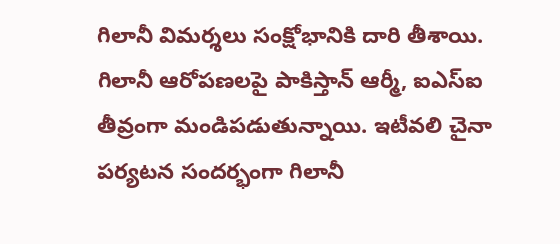గిలానీ విమర్శలు సంక్షోభానికి దారి తీశాయి. గిలానీ ఆరోపణలపై పాకిస్తాన్ ఆర్మీ, ఐఎస్ఐ తీవ్రంగా మండిపడుతున్నాయి. ఇటీవలి చైనా పర్యటన సందర్భంగా గిలానీ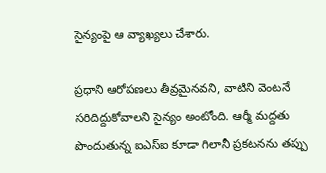సైన్యంపై ఆ వ్యాఖ్యలు చేశారు.

ప్రధాని ఆరోపణలు తీవ్రమైనవని, వాటిని వెంటనే సరిదిద్దుకోవాలని సైన్యం అంటోంది. ఆర్మీ మద్దతు పొందుతున్న ఐఎస్ఐ కూడా గిలానీ ప్రకటనను తప్పు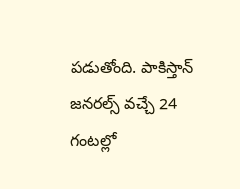పడుతోంది. పాకిస్తాన్ జనరల్స్ వచ్చే 24 గంటల్లో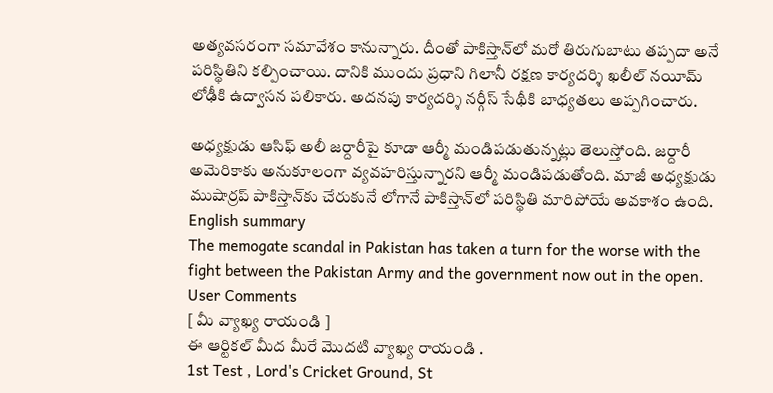అత్యవసరంగా సమావేశం కానున్నారు. దీంతో పాకిస్తాన్‌లో మరో తిరుగుబాటు తప్పదా అనే పరిస్థితిని కల్పించాయి. దానికి ముందు ప్రధాని గిలానీ రక్షణ కార్యదర్శి ఖలీల్ నయీమ్ లోఢీకి ఉద్వాసన పలికారు. అదనపు కార్యదర్శి నర్గీస్ సేథీకి బాధ్యతలు అప్పగించారు.

అధ్యక్షుడు ఆసిఫ్ అలీ జర్దారీపై కూడా ఆర్మీ మండిపడుతున్నట్లు తెలుస్తోంది. జర్దారీ అమెరికాకు అనుకూలంగా వ్యవహరిస్తున్నారని ఆర్మీ మండిపడుతోంది. మాజీ అధ్యక్షుడు ముషార్రప్ పాకిస్తాన్‌కు చేరుకునే లోగానే పాకిస్తాన్‌లో పరిస్థితి మారిపోయే అవకాశం ఉంది.
English summary
The memogate scandal in Pakistan has taken a turn for the worse with the fight between the Pakistan Army and the government now out in the open.
User Comments
[ మీ వ్యాఖ్య రాయండి ]
ఈ ఆర్టికల్ మీద మీరే మొదటి వ్యాఖ్య రాయండి .
1st Test , Lord's Cricket Ground, St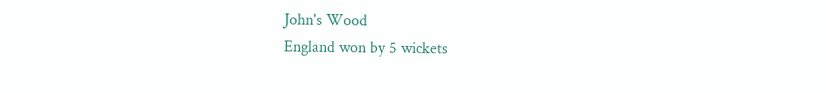John's Wood
England won by 5 wickets